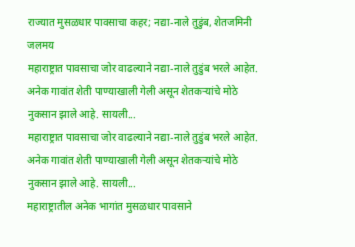राज्यात मुसळधार पावसाचा कहर; नद्या-नाले तुडुंब, शेतजमिनी जलमय
महाराष्ट्रात पावसाचा जोर वाढल्याने नद्या-नाले तुडुंब भरले आहेत. अनेक गावांत शेती पाण्याखाली गेली असून शेतकऱ्यांचे मोठे नुकसान झाले आहे. सायली...
महाराष्ट्रात पावसाचा जोर वाढल्याने नद्या-नाले तुडुंब भरले आहेत. अनेक गावांत शेती पाण्याखाली गेली असून शेतकऱ्यांचे मोठे नुकसान झाले आहे. सायली...
महाराष्ट्रातील अनेक भागांत मुसळधार पावसाने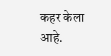कहर केला आहे.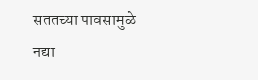सततच्या पावसामुळे नद्या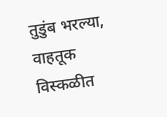तुडुंब भरल्या, वाहतूक विस्कळीत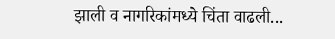झाली व नागरिकांमध्ये चिंता वाढली...